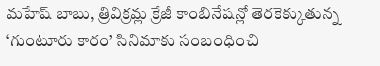మహేష్ బాబు, త్రివిక్రమ్ల క్రేజీ కాంబినేషన్లో తెరకెక్కుతున్న ‘గుంటూరు కారం’ సినిమాకు సంబంధించి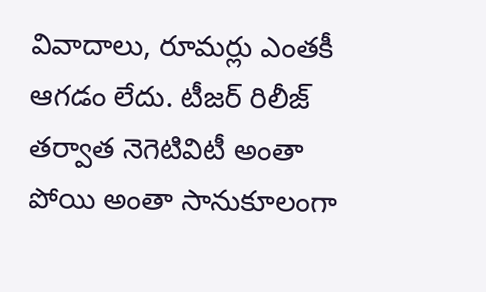వివాదాలు, రూమర్లు ఎంతకీ ఆగడం లేదు. టీజర్ రిలీజ్ తర్వాత నెగెటివిటీ అంతా పోయి అంతా సానుకూలంగా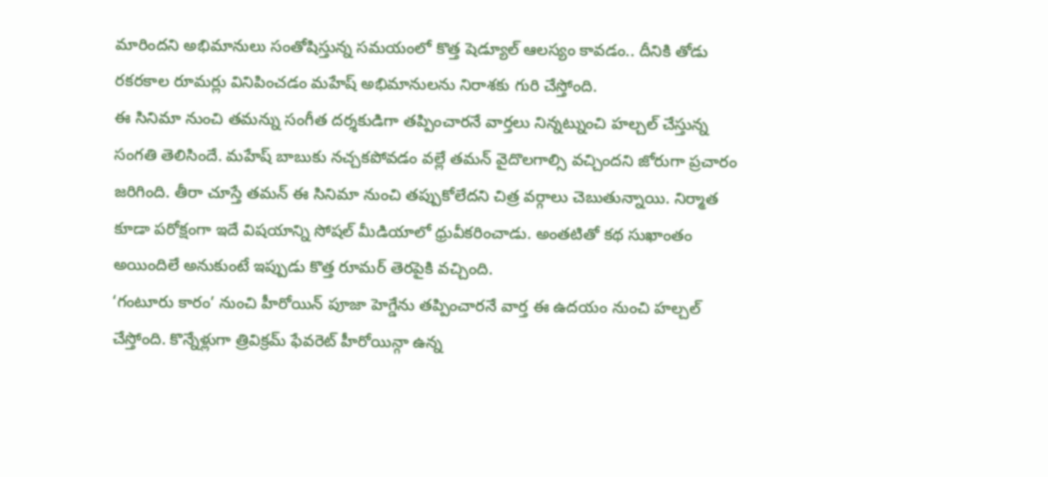మారిందని అభిమానులు సంతోషిస్తున్న సమయంలో కొత్త షెడ్యూల్ ఆలస్యం కావడం.. దీనికి తోడు రకరకాల రూమర్లు వినిపించడం మహేష్ అభిమానులను నిరాశకు గురి చేస్తోంది.
ఈ సినిమా నుంచి తమన్ను సంగీత దర్శకుడిగా తప్పించారనే వార్తలు నిన్నట్నుంచి హల్చల్ చేస్తున్న సంగతి తెలిసిందే. మహేష్ బాబుకు నచ్చకపోవడం వల్లే తమన్ వైదొలగాల్సి వచ్చిందని జోరుగా ప్రచారం జరిగింది. తీరా చూస్తే తమన్ ఈ సినిమా నుంచి తప్పుకోలేదని చిత్ర వర్గాలు చెబుతున్నాయి. నిర్మాత కూడా పరోక్షంగా ఇదే విషయాన్ని సోషల్ మీడియాలో ధ్రువీకరించాడు. అంతటితో కథ సుఖాంతం అయిందిలే అనుకుంటే ఇప్పుడు కొత్త రూమర్ తెరపైకి వచ్చింది.
‘గంటూరు కారం’ నుంచి హీరోయిన్ పూజా హెగ్డేను తప్పించారనే వార్త ఈ ఉదయం నుంచి హల్చల్ చేస్తోంది. కొన్నేళ్లుగా త్రివిక్రమ్ ఫేవరెట్ హీరోయిన్గా ఉన్న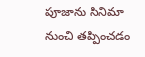పూజాను సినిమా నుంచి తప్పించడం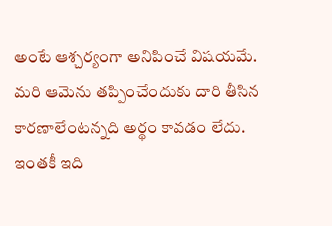అంటే ఆశ్చర్యంగా అనిపించే విషయమే. మరి ఆమెను తప్పించేందుకు దారి తీసిన కారణాలేంటన్నది అర్థం కావడం లేదు.
ఇంతకీ ఇది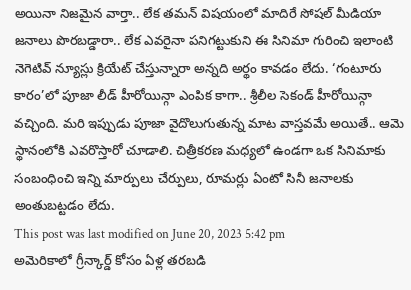అయినా నిజమైన వార్తా.. లేక తమన్ విషయంలో మాదిరే సోషల్ మీడియా జనాలు పొరబడ్డారా.. లేక ఎవరైనా పనిగట్టుకుని ఈ సినిమా గురించి ఇలాంటి నెగెటివ్ న్యూస్లు క్రియేట్ చేస్తున్నారా అన్నది అర్థం కావడం లేదు. ‘గంటూరు కారం’లో పూజా లీడ్ హీరోయిన్గా ఎంపిక కాగా.. శ్రీలీల సెకండ్ హీరోయిన్గా వచ్చింది. మరి ఇప్పుడు పూజా వైదొలుగుతున్న మాట వాస్తవమే అయితే.. ఆమె స్థానంలోకి ఎవరొస్తారో చూడాలి. చిత్రీకరణ మధ్యలో ఉండగా ఒక సినిమాకు సంబంధించి ఇన్ని మార్పులు చేర్పులు, రూమర్లు ఏంటో సినీ జనాలకు అంతుబట్టడం లేదు.
This post was last modified on June 20, 2023 5:42 pm
అమెరికాలో గ్రీన్కార్డ్ కోసం ఏళ్ల తరబడి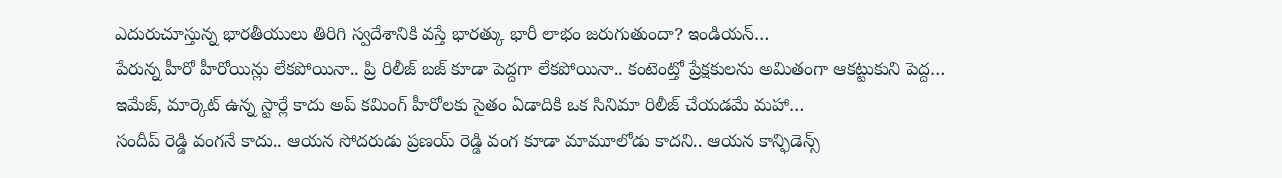ఎదురుచూస్తున్న భారతీయులు తిరిగి స్వదేశానికి వస్తే భారత్కు భారీ లాభం జరుగుతుందా? ఇండియన్…
పేరున్న హీరో హీరోయిన్లు లేకపోయినా.. ప్రి రిలీజ్ బజ్ కూడా పెద్దగా లేకపోయినా.. కంటెంట్తో ప్రేక్షకులను అమితంగా ఆకట్టుకుని పెద్ద…
ఇమేజ్, మార్కెట్ ఉన్న స్టార్లే కాదు అప్ కమింగ్ హీరోలకు సైతం ఏడాదికి ఒక సినిమా రిలీజ్ చేయడమే మహా…
సందీప్ రెడ్డి వంగనే కాదు.. ఆయన సోదరుడు ప్రణయ్ రెడ్డి వంగ కూడా మామూలోడు కాదని.. ఆయన కాన్ఫిడెన్స్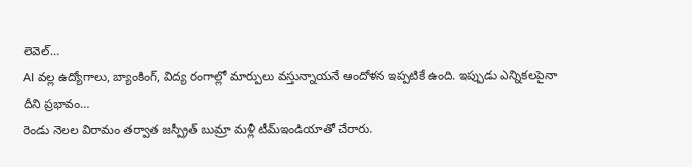లెవెల్…
AI వల్ల ఉద్యోగాలు, బ్యాంకింగ్, విద్య రంగాల్లో మార్పులు వస్తున్నాయనే ఆందోళన ఇప్పటికే ఉంది. ఇప్పుడు ఎన్నికలపైనా దీని ప్రభావం…
రెండు నెలల విరామం తర్వాత జస్ప్రీత్ బుమ్రా మళ్లీ టీమ్ఇండియాతో చేరారు.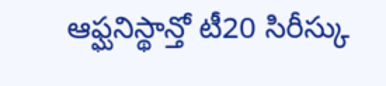ఆఫ్ఘనిస్థాన్తో టీ20 సిరీస్కు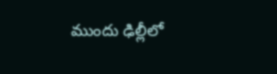ముందు ఢిల్లీలో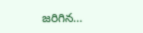జరిగిన…